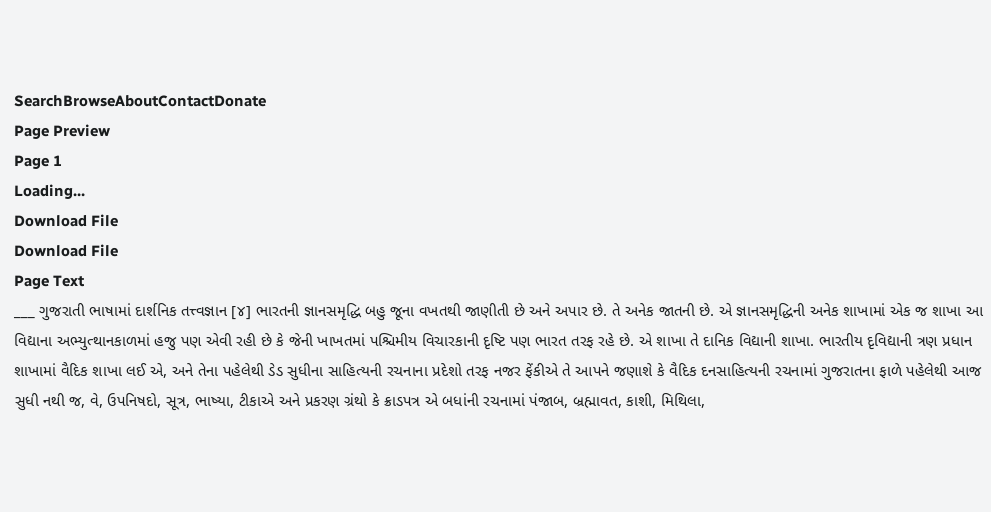SearchBrowseAboutContactDonate
Page Preview
Page 1
Loading...
Download File
Download File
Page Text
___ ગુજરાતી ભાષામાં દાર્શનિક તત્ત્વજ્ઞાન [૪] ભારતની જ્ઞાનસમૃદ્ધિ બહુ જૂના વખતથી જાણીતી છે અને અપાર છે. તે અનેક જાતની છે. એ જ્ઞાનસમૃદ્ધિની અનેક શાખામાં એક જ શાખા આ વિદ્યાના અભ્યુત્થાનકાળમાં હજુ પણ એવી રહી છે કે જેની ખાખતમાં પશ્ચિમીય વિચારકાની દૃષ્ટિ પણ ભારત તરફ રહે છે. એ શાખા તે દાનિક વિદ્યાની શાખા. ભારતીય દૃવિદ્યાની ત્રણ પ્રધાન શાખામાં વૈદિક શાખા લઈ એ, અને તેના પહેલેથી ડેડ સુધીના સાહિત્યની રચનાના પ્રદેશો તરફ નજર ફેંકીએ તે આપને જણાશે કે વૈદિક દનસાહિત્યની રચનામાં ગુજરાતના ફાળે પહેલેથી આજ સુધી નથી જ, વે, ઉપનિષદો, સૂત્ર, ભાષ્યા, ટીકાએ અને પ્રકરણ ગ્રંથો કે ક્રાડપત્ર એ બધાંની રચનામાં પંજાબ, બ્રહ્માવત, કાશી, મિથિલા,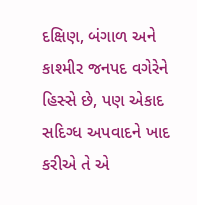દક્ષિણ, બંગાળ અને કાશ્મીર જનપદ વગેરેને હિસ્સે છે, પણ એકાદ સદિગ્ધ અપવાદને ખાદ કરીએ તે એ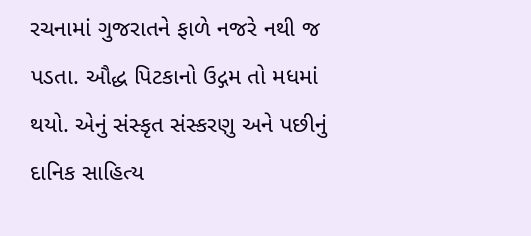રચનામાં ગુજરાતને ફાળે નજરે નથી જ પડતા. ઔદ્ધ પિટકાનો ઉદ્ગમ તો મધમાં થયો. એનું સંસ્કૃત સંસ્કરણુ અને પછીનું દાનિક સાહિત્ય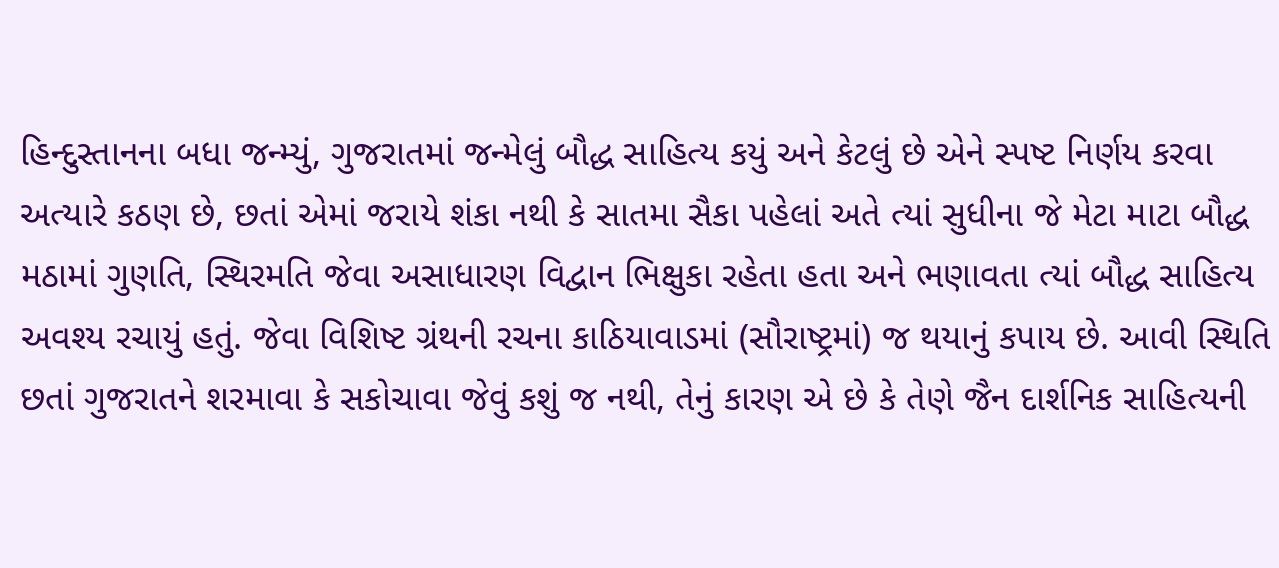હિન્દુસ્તાનના બધા જન્મ્યું, ગુજરાતમાં જન્મેલું બૌદ્ધ સાહિત્ય કયું અને કેટલું છે એને સ્પષ્ટ નિર્ણય કરવા અત્યારે કઠણ છે, છતાં એમાં જરાયે શંકા નથી કે સાતમા સૈકા પહેલાં અતે ત્યાં સુધીના જે મેટા માટા બૌદ્ધ મઠામાં ગુણતિ, સ્થિરમતિ જેવા અસાધારણ વિદ્વાન ભિક્ષુકા રહેતા હતા અને ભણાવતા ત્યાં બૌદ્ધ સાહિત્ય અવશ્ય રચાયું હતું. જેવા વિશિષ્ટ ગ્રંથની રચના કાઠિયાવાડમાં (સૌરાષ્ટ્રમાં) જ થયાનું કપાય છે. આવી સ્થિતિ છતાં ગુજરાતને શરમાવા કે સકોચાવા જેવું કશું જ નથી, તેનું કારણ એ છે કે તેણે જૈન દાર્શનિક સાહિત્યની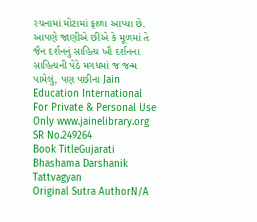રચનામાં મોટામાં ફાળા આપ્યા છે. આપણે જાણીએ છીએ કે મૂળમાં તે જૈન દર્શનનું સાહિત્ય ખૌ દર્શનના સાહિત્યની પેઠે મગધમાં જ જન્મ પામેલું, પણ પછીના Jain Education International For Private & Personal Use Only www.jainelibrary.org
SR No.249264
Book TitleGujarati Bhashama Darshanik Tattvagyan
Original Sutra AuthorN/A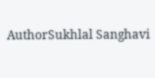AuthorSukhlal Sanghavi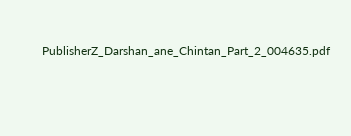PublisherZ_Darshan_ane_Chintan_Part_2_004635.pdf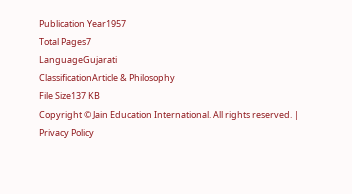Publication Year1957
Total Pages7
LanguageGujarati
ClassificationArticle & Philosophy
File Size137 KB
Copyright © Jain Education International. All rights reserved. | Privacy Policy